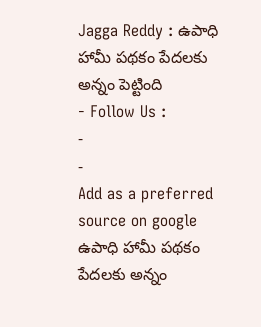Jagga Reddy : ఉపాధి హామీ పథకం పేదలకు అన్నం పెట్టింది
- Follow Us :
-
-
Add as a preferred
source on google
ఉపాధి హామీ పథకం పేదలకు అన్నం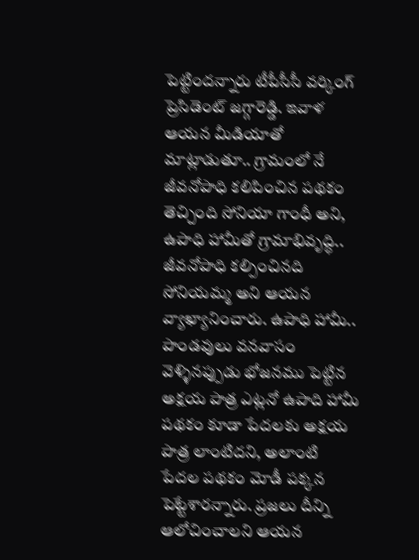పెట్టిందన్నారు టీపీసీసీ వర్కింగ్ ప్రెసిడెంట్ జగ్గారెడ్డి. ఇవాళ ఆయన మీడియాతో మాట్లాడుతూ.. గ్రామంలో నే జీవనోపాధి కలిపించిన పథకం తెచ్చింది సోనియా గాంధీ అని, ఉపాధి హామీతో గ్రామాభివృద్ధి.. జీవనోపాధి కల్పించినది సోనియమ్మ అని ఆయన వ్యాఖ్యానించారు. ఉపాధి హామీ.. పాండవులు వనవాసం వెళ్ళినప్పుడు భోజనము పెట్టిన అక్షయ పాత్ర ఎట్లనో ఉపాది హామీ పథకం కూడా పేదలకు అక్షయ పాత్ర లాంటిదని, అలాంటి పేదల పథకం మోడీ పక్కన పెట్టేశారన్నారు. ప్రజలు దీన్ని ఆలోచించాలని ఆయన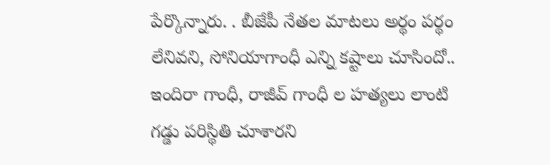పేర్కొన్నారు. . బీజేపీ నేతల మాటలు అర్థం పర్థం లేనివని, సోనియాగాంధీ ఎన్ని కష్టాలు చూసిందో.. ఇందిరా గాంధీ, రాజీవ్ గాంధీ ల హత్యలు లాంటి గడ్డు పరిస్థితి చూశారని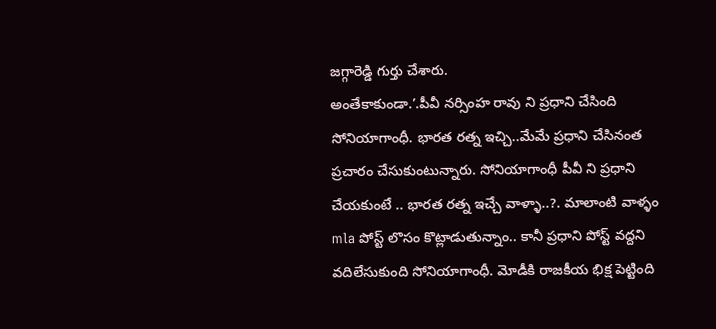జగ్గారెడ్డి గుర్తు చేశారు.
అంతేకాకుండా.’.పీవీ నర్సింహ రావు ని ప్రధాని చేసింది సోనియాగాంధీ. భారత రత్న ఇచ్చి..మేమే ప్రధాని చేసినంత ప్రచారం చేసుకుంటున్నారు. సోనియాగాంధీ పీవీ ని ప్రధాని చేయకుంటే .. భారత రత్న ఇచ్చే వాళ్ళా..?. మాలాంటి వాళ్ళం mla పోస్ట్ లొసం కొట్లాడుతున్నాం.. కానీ ప్రధాని పోస్ట్ వద్దని వదిలేసుకుంది సోనియాగాంధీ. మోడీకి రాజకీయ భిక్ష పెట్టింది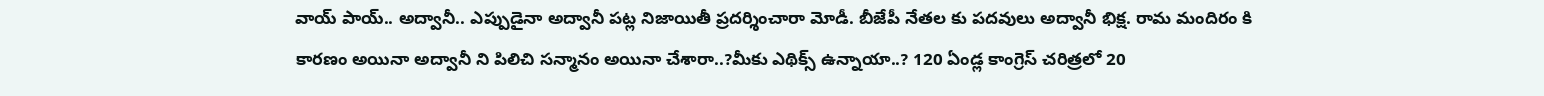వాయ్ పాయ్.. అద్వానీ.. ఎప్పుడైనా అద్వానీ పట్ల నిజాయితీ ప్రదర్శించారా మోడీ. బీజేపీ నేతల కు పదవులు అద్వానీ భిక్ష. రామ మందిరం కి కారణం అయినా అద్వానీ ని పిలిచి సన్మానం అయినా చేశారా..?మీకు ఎథిక్స్ ఉన్నాయా..? 120 ఏండ్ల కాంగ్రెస్ చరిత్రలో 20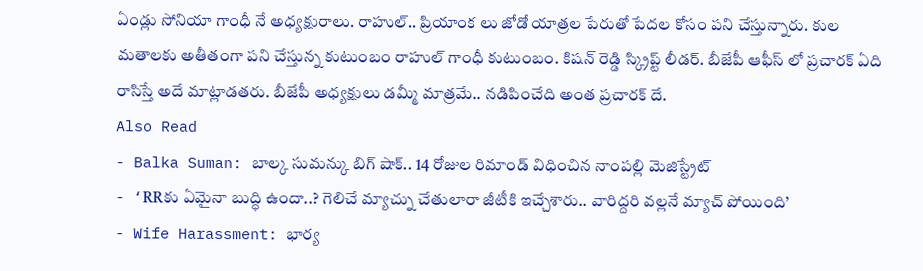ఏండ్లు సోనియా గాంధీ నే అధ్యక్షురాలు. రాహుల్.. ప్రియాంక లు జోడో యాత్రల పేరుతో పేదల కోసం పని చేస్తున్నారు. కుల మతాలకు అతీతంగా పని చేస్తున్న కుటుంబం రాహుల్ గాంధీ కుటుంబం. కిషన్ రెడ్డి స్క్రిప్ట్ లీడర్. బీజేపీ ఆఫీస్ లో ప్రచారక్ ఏది రాసిస్తే అదే మాట్లాడతరు. బీజేపీ అధ్యక్షులు డమ్మీ మాత్రమే.. నడిపించేది అంత ప్రచారక్ దే.
Also Read
- Balka Suman: బాల్క సుమన్కు బిగ్ షాక్.. 14 రోజుల రిమాండ్ విధించిన నాంపల్లి మెజిస్ట్రేట్
- ‘RRకు ఏమైనా బుద్ధి ఉందా..? గెలిచే మ్యాచ్ను చేతులారా జీటీకి ఇచ్చేశారు.. వారిద్దరి వల్లనే మ్యాచ్ పోయింది’
- Wife Harassment: భార్య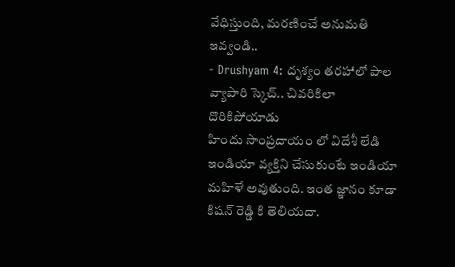వేధిస్తుంది, మరణించే అనుమతి ఇవ్వండి..
- Drushyam 4: దృశ్యం తరహాలో పాల వ్యాపారి స్కెచ్.. చివరికిలా దొరికిపోయాడు
హిందు సాంప్రదాయం లో విదేశీ లేడి ఇండియా వ్యక్తిని చేసుకుంటే ఇండియా మహిళే అవుతుంది. ఇంత జ్ఞానం కూడా కిషన్ రెడ్డి కి తెలియదా.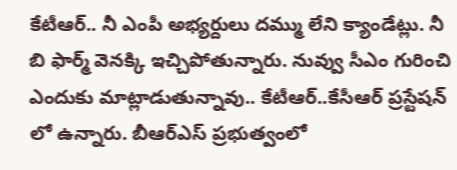కేటీఆర్.. నీ ఎంపీ అభ్యర్దులు దమ్ము లేని క్యాండేట్లు. నీ బి ఫార్మ్ వెనక్కి ఇచ్చిపోతున్నారు. నువ్వు సీఎం గురించి ఎందుకు మాట్లాడుతున్నావు.. కేటీఆర్..కేసీఆర్ ప్రస్టేషన్ లో ఉన్నారు. బీఆర్ఎస్ ప్రభుత్వంలో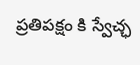ప్రతిపక్షం కి స్వేచ్ఛ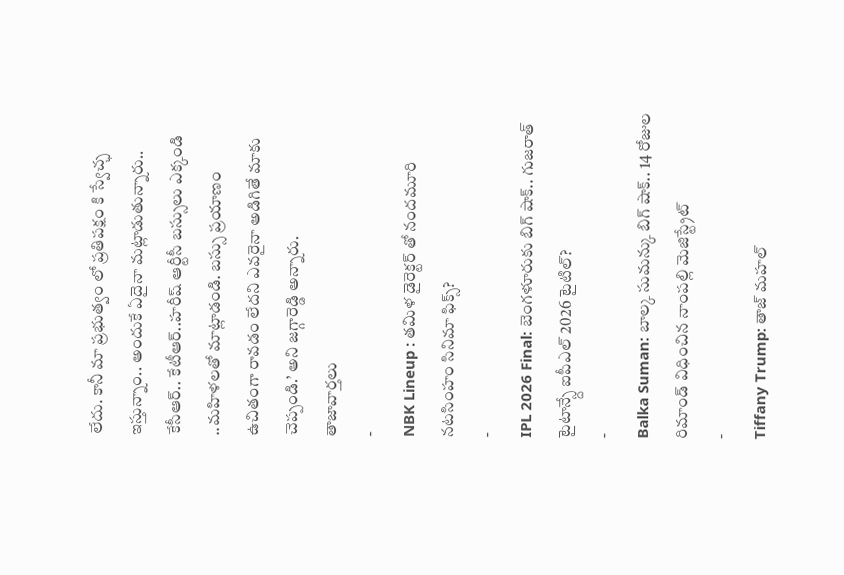లేదు. కానీ మా ప్రభుత్వం లో ప్రతిపక్షం కి స్వేచ్ఛ ఇస్తున్నాం.. అందుకే ఏదైనా మట్లాడుతున్నారు.. కేసీఆర్.. కేటీఆర్..హరీష్ ఆర్టీసీ బస్సులు ఎక్కండి ..మహిళలతో మాట్లాడండి. బస్సు ప్రయాణం ఉచితంగా రావడం లేదని ఎవరైనా అడిగితే మాకు చెప్పండి.’ అని జగ్గారెడ్డి అన్నారు.
తాజావార్తలు
-
NBK Lineup : తమిళ డైరెక్టర్ తో నందమూరి నటసింహం సినిమా ఫిక్స్?
-
IPL 2026 Final: బెంగళూరుకు బిగ్ షాక్.. గుజరాత్ టైటాన్స్దే ఐపీఎల్ 2026 టైటిల్?
-
Balka Suman: బాల్క సుమన్కు బిగ్ షాక్.. 14 రోజుల రిమాండ్ విధించిన నాంపల్లి మెజిస్ట్రేట్
-
Tiffany Trump: తాజ్ మహల్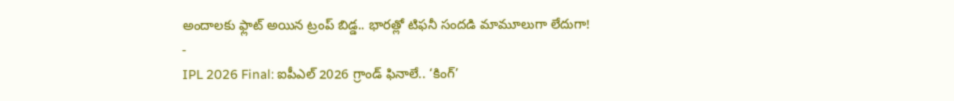అందాలకు ఫ్లాట్ అయిన ట్రంప్ బిడ్డ.. భారత్లో టిఫనీ సందడి మామూలుగా లేదుగా!
-
IPL 2026 Final: ఐపీఎల్ 2026 గ్రాండ్ ఫినాలే.. ‘కింగ్’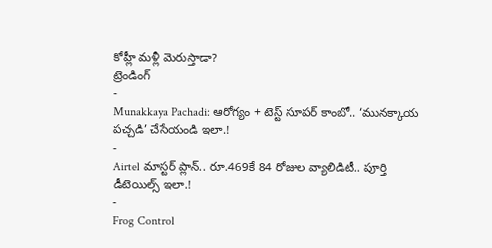కోహ్లీ మళ్లీ మెరుస్తాడా?
ట్రెండింగ్
-
Munakkaya Pachadi: ఆరోగ్యం + టెస్ట్ సూపర్ కాంబో.. ‘మునక్కాయ పచ్చడి’ చేసేయండి ఇలా.!
-
Airtel మాస్టర్ ప్లాన్.. రూ.469కే 84 రోజుల వ్యాలిడిటీ.. పూర్తి డీటెయిల్స్ ఇలా.!
-
Frog Control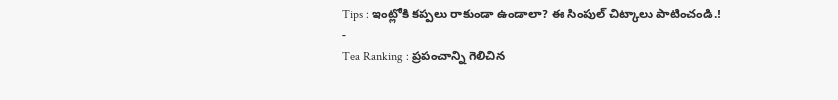Tips : ఇంట్లోకి కప్పలు రాకుండా ఉండాలా? ఈ సింపుల్ చిట్కాలు పాటించండి.!
-
Tea Ranking : ప్రపంచాన్ని గెలిచిన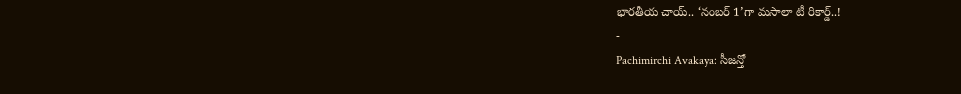భారతీయ చాయ్.. ‘నంబర్ 1’గా మసాలా టీ రికార్డ్..!
-
Pachimirchi Avakaya: సీజన్తో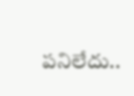పనిలేదు..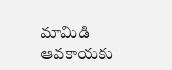మామిడి ఆవకాయకు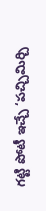గట్టి పోటీ ఇచ్చే ‘పచ్చిమిర్చి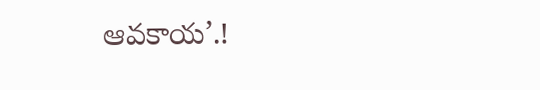ఆవకాయ’.!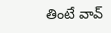తింటే వావ్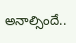అనాల్సిందే..